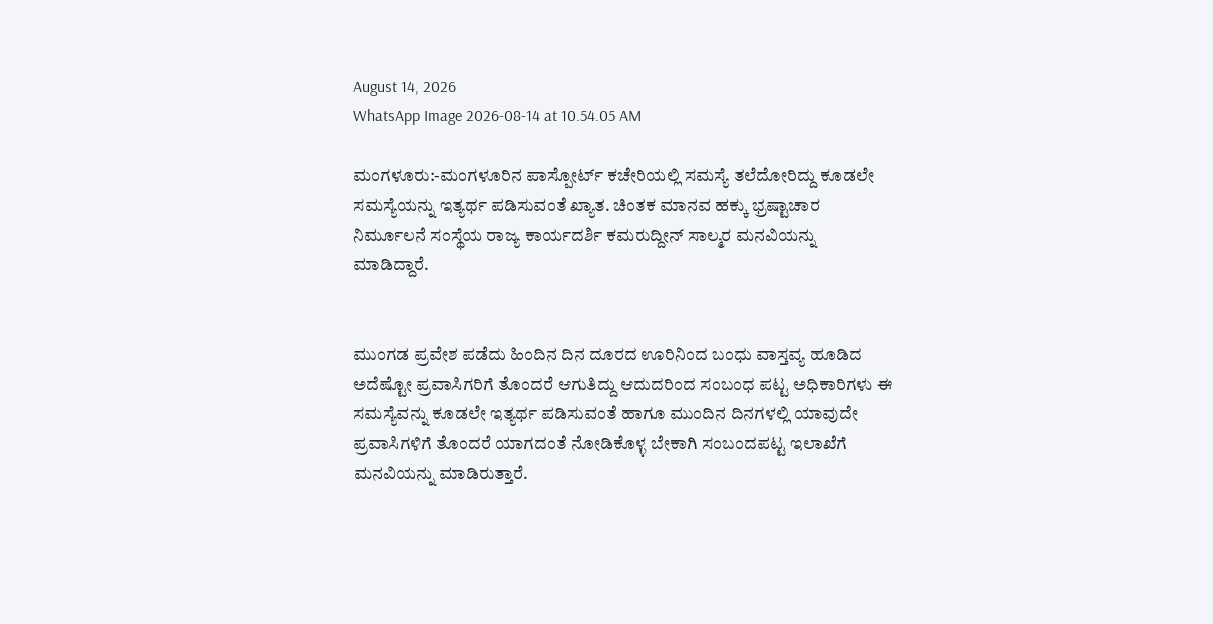August 14, 2026
WhatsApp Image 2026-08-14 at 10.54.05 AM

ಮಂಗಳೂರು:-ಮಂಗಳೂರಿನ ಪಾಸ್ಪೋರ್ಟ್ ಕಚೇರಿಯಲ್ಲಿ ಸಮಸ್ಯೆ ತಲೆದೋರಿದ್ದು ಕೂಡಲೇ ಸಮಸ್ಯೆಯನ್ನು ಇತ್ಯರ್ಥ ಪಡಿಸುವಂತೆ ಖ್ಯಾತ. ಚಿಂತಕ ಮಾನವ ಹಕ್ಕು ಭ್ರಷ್ಟಾಚಾರ ನಿರ್ಮೂಲನೆ ಸಂಸ್ಥೆಯ ರಾಜ್ಯ ಕಾರ್ಯದರ್ಶಿ ಕಮರುದ್ದೀನ್ ಸಾಲ್ಮರ ಮನವಿಯನ್ನು ಮಾಡಿದ್ದಾರೆ.


ಮುಂಗಡ ಪ್ರವೇಶ ಪಡೆದು ಹಿಂದಿನ ದಿನ ದೂರದ ಊರಿನಿಂದ ಬಂಧು ವಾಸ್ತವ್ಯ ಹೂಡಿದ ಅದೆಷ್ಟೋ ಪ್ರವಾಸಿಗರಿಗೆ ತೊಂದರೆ ಆಗುತಿದ್ದು ಆದುದರಿಂದ ಸಂಬಂಧ ಪಟ್ಟ ಅಧಿಕಾರಿಗಳು ಈ ಸಮಸ್ಯೆವನ್ನು ಕೂಡಲೇ ಇತ್ಯರ್ಥ ಪಡಿಸುವಂತೆ ಹಾಗೂ ಮುಂದಿನ ದಿನಗಳಲ್ಲಿ ಯಾವುದೇ ಪ್ರವಾಸಿಗಳಿಗೆ ತೊಂದರೆ ಯಾಗದಂತೆ ನೋಡಿಕೊಳ್ಳ ಬೇಕಾಗಿ ಸಂಬಂದಪಟ್ಟ ಇಲಾಖೆಗೆ ಮನವಿಯನ್ನು ಮಾಡಿರುತ್ತಾರೆ.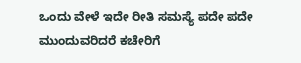ಒಂದು ವೇಳೆ ಇದೇ ರೀತಿ ಸಮಸ್ಯೆ ಪದೇ ಪದೇ ಮುಂದುವರಿದರೆ ಕಚೇರಿಗೆ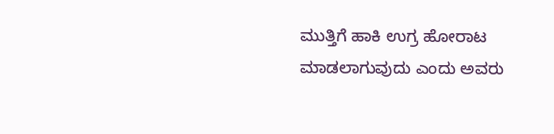ಮುತ್ತಿಗೆ ಹಾಕಿ ಉಗ್ರ ಹೋರಾಟ ಮಾಡಲಾಗುವುದು ಎಂದು ಅವರು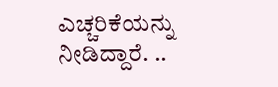ಎಚ್ಚರಿಕೆಯನ್ನು ನೀಡಿದ್ದಾರೆ. ..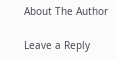About The Author

Leave a Reply